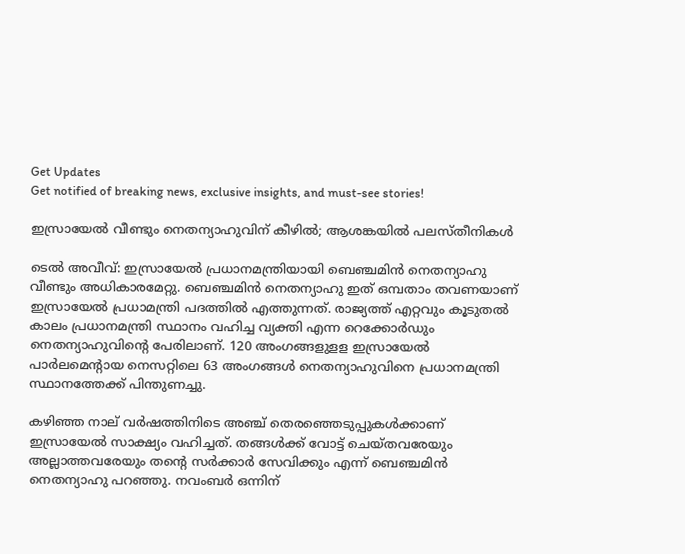Get Updates
Get notified of breaking news, exclusive insights, and must-see stories!

ഇസ്രായേല്‍ വീണ്ടും നെതന്യാഹുവിന് കീഴില്‍; ആശങ്കയില്‍ പലസ്തീനികള്‍

ടെല്‍ അവീവ്: ഇസ്രായേല്‍ പ്രധാനമന്ത്രിയായി ബെഞ്ചമിന്‍ നെതന്യാഹു വീണ്ടും അധികാരമേറ്റു. ബെഞ്ചമിന്‍ നെതന്യാഹു ഇത് ഒമ്പതാം തവണയാണ് ഇസ്രായേല്‍ പ്രധാമന്ത്രി പദത്തില്‍ എത്തുന്നത്. രാജ്യത്ത് എറ്റവും കൂടുതല്‍ കാലം പ്രധാനമന്ത്രി സ്ഥാനം വഹിച്ച വ്യക്തി എന്ന റെക്കോര്‍ഡും നെതന്യാഹുവിന്റെ പേരിലാണ്. 120 അംഗങ്ങളുളള ഇസ്രായേല്‍ പാര്‍ലമെന്റായ നെസറ്റിലെ 63 അംഗങ്ങള്‍ നെതന്യാഹുവിനെ പ്രധാനമന്ത്രി സ്ഥാനത്തേക്ക് പിന്തുണച്ചു.

കഴിഞ്ഞ നാല് വര്‍ഷത്തിനിടെ അഞ്ച് തെരഞ്ഞെടുപ്പുകള്‍ക്കാണ് ഇസ്രായേല്‍ സാക്ഷ്യം വഹിച്ചത്. തങ്ങള്‍ക്ക് വോട്ട് ചെയ്തവരേയും അല്ലാത്തവരേയും തന്റെ സര്‍ക്കാര്‍ സേവിക്കും എന്ന് ബെഞ്ചമിന്‍ നെതന്യാഹു പറഞ്ഞു. നവംബര്‍ ഒന്നിന്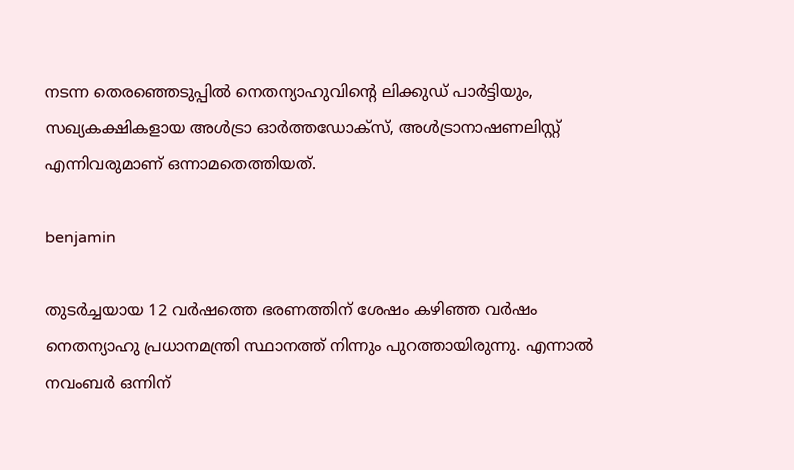നടന്ന തെരഞ്ഞെടുപ്പില്‍ നെതന്യാഹുവിന്റെ ലിക്കുഡ് പാര്‍ട്ടിയും, സഖ്യകക്ഷികളായ അള്‍ട്രാ ഓര്‍ത്തഡോക്സ്, അള്‍ട്രാനാഷണലിസ്റ്റ് എന്നിവരുമാണ് ഒന്നാമതെത്തിയത്.

benjamin

തുടര്‍ച്ചയായ 12 വര്‍ഷത്തെ ഭരണത്തിന് ശേഷം കഴിഞ്ഞ വര്‍ഷം നെതന്യാഹു പ്രധാനമന്ത്രി സ്ഥാനത്ത് നിന്നും പുറത്തായിരുന്നു. എന്നാല്‍ നവംബര്‍ ഒന്നിന്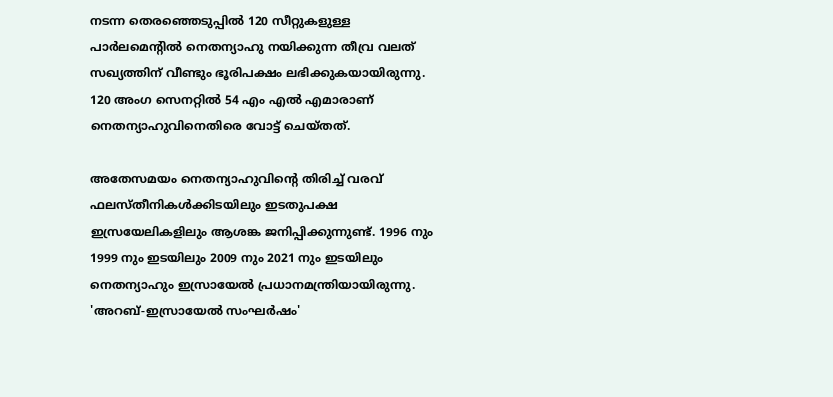നടന്ന തെരഞ്ഞെടുപ്പില്‍ 120 സീറ്റുകളുള്ള പാര്‍ലമെന്റില്‍ നെതന്യാഹു നയിക്കുന്ന തീവ്ര വലത് സഖ്യത്തിന് വീണ്ടും ഭൂരിപക്ഷം ലഭിക്കുകയായിരുന്നു. 120 അംഗ സെനറ്റില്‍ 54 എം എല്‍ എമാരാണ് നെതന്യാഹുവിനെതിരെ വോട്ട് ചെയ്തത്.

അതേസമയം നെതന്യാഹുവിന്റെ തിരിച്ച് വരവ് ഫലസ്തീനികള്‍ക്കിടയിലും ഇടതുപക്ഷ ഇസ്രയേലികളിലും ആശങ്ക ജനിപ്പിക്കുന്നുണ്ട്. 1996 നും 1999 നും ഇടയിലും 2009 നും 2021 നും ഇടയിലും നെതന്യാഹും ഇസ്രായേല്‍ പ്രധാനമന്ത്രിയായിരുന്നു. 'അറബ്-ഇസ്രായേല്‍ സംഘര്‍ഷം'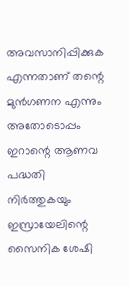അവസാനിപ്പിക്കുക എന്നതാണ് തന്റെ മുന്‍ഗണന എന്നും അതോടൊപ്പം ഇറാന്റെ ആണവ പദ്ധതി നിര്‍ത്തുകയും ഇസ്രായേലിന്റെ സൈനിക ശേഷി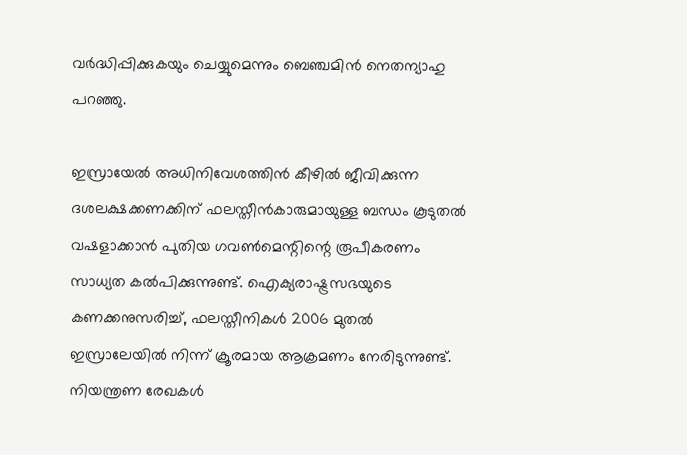വര്‍ദ്ധിപ്പിക്കുകയും ചെയ്യുമെന്നും ബെഞ്ചമിന്‍ നെതന്യാഹു പറഞ്ഞു.

ഇസ്രായേല്‍ അധിനിവേശത്തിന്‍ കീഴില്‍ ജീവിക്കുന്ന ദശലക്ഷക്കണക്കിന് ഫലസ്തീന്‍കാരുമായുള്ള ബന്ധം കൂടുതല്‍ വഷളാക്കാന്‍ പുതിയ ഗവണ്‍മെന്റിന്റെ രൂപീകരണം സാധ്യത കല്‍പിക്കുന്നുണ്ട്. ഐക്യരാഷ്ട്രസഭയുടെ കണക്കനുസരിച്ച്, ഫലസ്തീനികള്‍ 2006 മുതല്‍ ഇസ്രാലേയില്‍ നിന്ന് ക്രൂരമായ ആക്രമണം നേരിടുന്നുണ്ട്. നിയന്ത്രണ രേഖകള്‍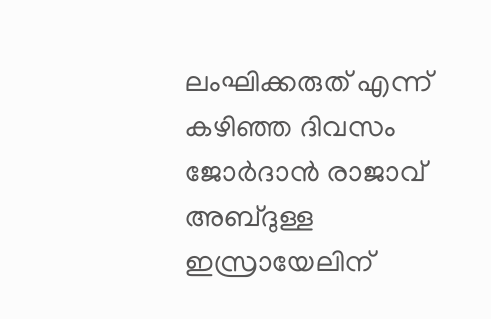ലംഘിക്കരുത് എന്ന് കഴിഞ്ഞ ദിവസം ജോര്‍ദാന്‍ രാജാവ് അബ്ദുള്ള ഇസ്രായേലിന്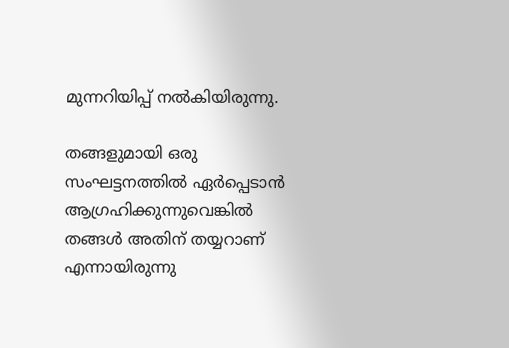മുന്നറിയിപ്പ് നല്‍കിയിരുന്നു.

തങ്ങളുമായി ഒരു സംഘട്ടനത്തില്‍ ഏര്‍പ്പെടാന്‍ ആഗ്രഹിക്കുന്നുവെങ്കില്‍ തങ്ങള്‍ അതിന് തയ്യറാണ് എന്നായിരുന്നു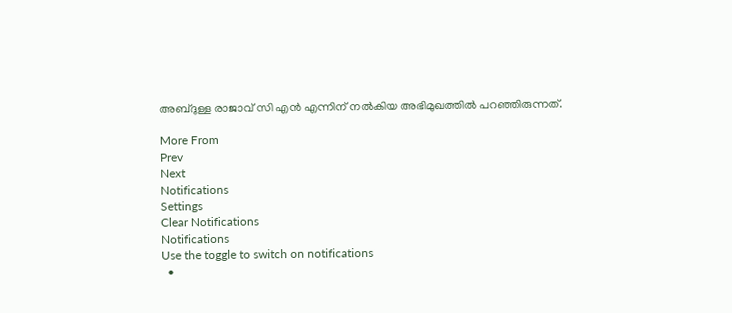അബ്ദുള്ള രാജാവ് സി എന്‍ എന്നിന് നല്‍കിയ അഭിമുഖത്തില്‍ പറഞ്ഞിരുന്നത്.

More From
Prev
Next
Notifications
Settings
Clear Notifications
Notifications
Use the toggle to switch on notifications
  •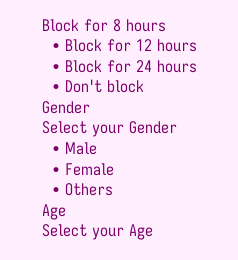Block for 8 hours
  • Block for 12 hours
  • Block for 24 hours
  • Don't block
Gender
Select your Gender
  • Male
  • Female
  • Others
Age
Select your Age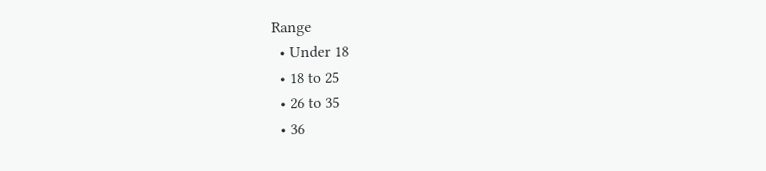Range
  • Under 18
  • 18 to 25
  • 26 to 35
  • 36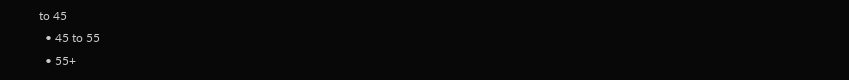to 45
  • 45 to 55
  • 55+